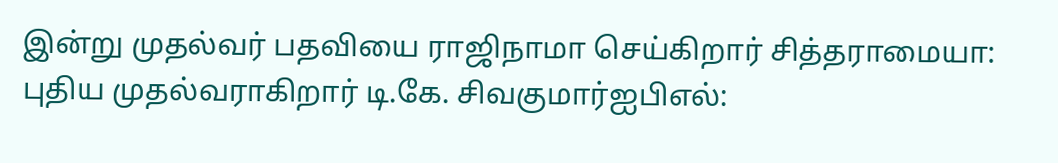இன்று முதல்வர் பதவியை ராஜிநாமா செய்கிறார் சித்தராமையா: புதிய முதல்வராகிறார் டி.கே. சிவகுமார்ஐபிஎல்: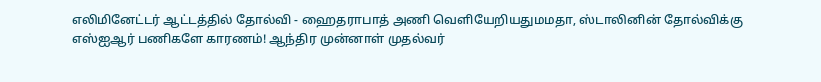எலிமினேட்டர் ஆட்டத்தில் தோல்வி - ஹைதராபாத் அணி வெளியேறியதுமமதா, ஸ்டாலினின் தோல்விக்கு எஸ்ஐஆர் பணிகளே காரணம்! ஆந்திர முன்னாள் முதல்வர்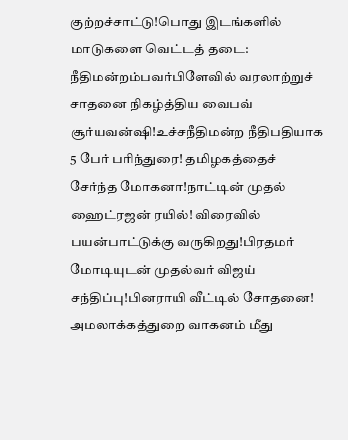குற்றச்சாட்டு!பொது இடங்களில் மாடுகளை வெட்டத் தடை: நீதிமன்றம்பவர்பிளேவில் வரலாற்றுச் சாதனை நிகழ்த்திய வைபவ் சூர்யவன்ஷி!உச்சநீதிமன்ற நீதிபதியாக 5 பேர் பரிந்துரை! தமிழகத்தைச் சேர்ந்த மோகனா!நாட்டின் முதல் ஹைட்ரஜன் ரயில்! விரைவில் பயன்பாட்டுக்கு வருகிறது!பிரதமர் மோடியுடன் முதல்வர் விஜய் சந்திப்பு!பினராயி வீட்டில் சோதனை! அமலாக்கத்துறை வாகனம் மீது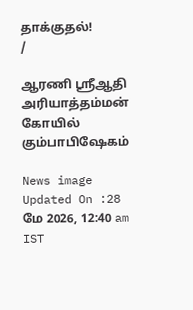தாக்குதல்!
/

ஆரணி ஸ்ரீஆதி அரியாத்தம்மன் கோயில் கும்பாபிஷேகம்

News image
Updated On :28 மே 2026, 12:40 am IST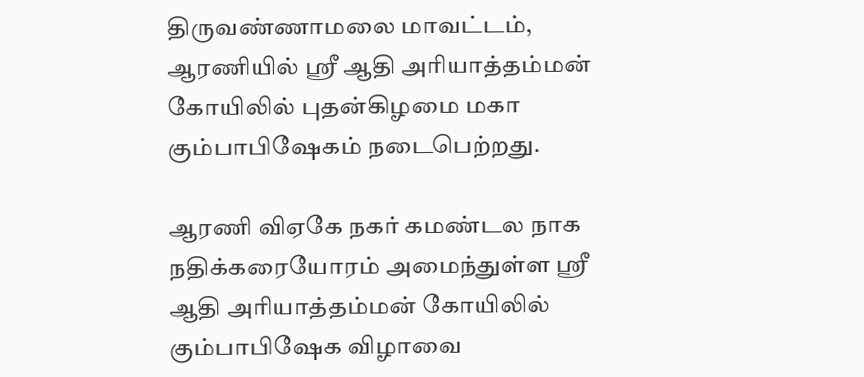திருவண்ணாமலை மாவட்டம், ஆரணியில் ஸ்ரீ ஆதி அரியாத்தம்மன் கோயிலில் புதன்கிழமை மகா கும்பாபிஷேகம் நடைபெற்றது.

ஆரணி விஏகே நகர் கமண்டல நாக நதிக்கரையோரம் அமைந்துள்ள ஸ்ரீ ஆதி அரியாத்தம்மன் கோயிலில் கும்பாபிஷேக விழாவை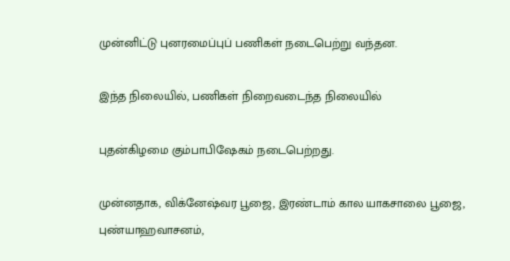முன்னிட்டு புனரமைப்புப் பணிகள் நடைபெற்று வந்தன.

இந்த நிலையில், பணிகள் நிறைவடைந்த நிலையில்

புதன்கிழமை கும்பாபிஷேகம் நடைபெற்றது.

முன்னதாக, விக்னேஷ்வர பூஜை, இரண்டாம் கால யாகசாலை பூஜை, புண்யாஹவாசனம்,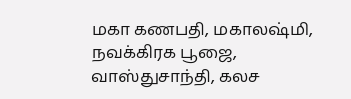மகா கணபதி, மகாலஷ்மி, நவக்கிரக பூஜை, வாஸ்துசாந்தி, கலச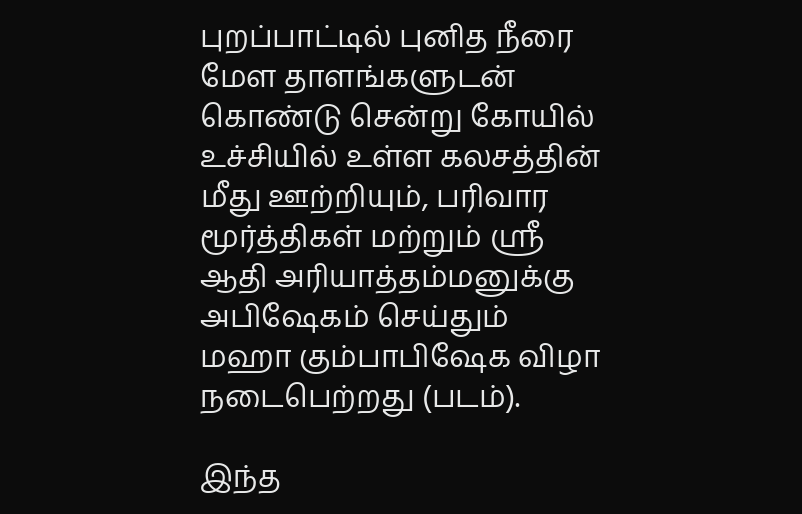புறப்பாட்டில் புனித நீரை மேள தாளங்களுடன் கொண்டு சென்று கோயில் உச்சியில் உள்ள கலசத்தின் மீது ஊற்றியும், பரிவார மூர்த்திகள் மற்றும் ஸ்ரீ ஆதி அரியாத்தம்மனுக்கு அபிஷேகம் செய்தும் மஹா கும்பாபிஷேக விழா நடைபெற்றது (படம்).

இந்த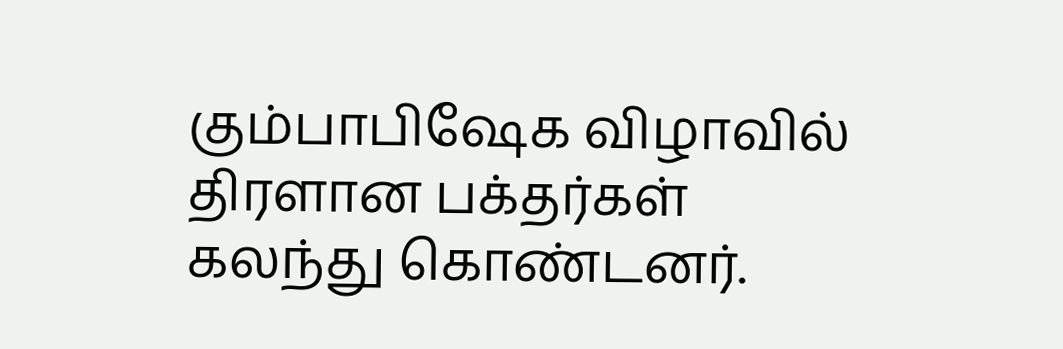கும்பாபிஷேக விழாவில் திரளான பக்தர்கள் கலந்து கொண்டனர்.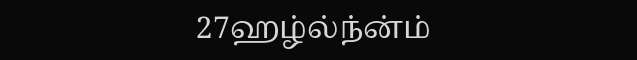27ஹழ்ல்ந்ன்ம்